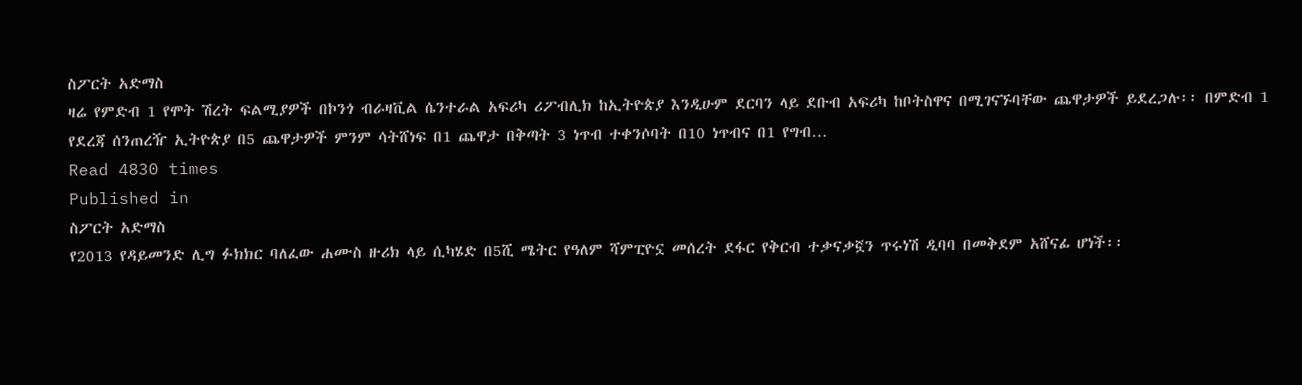ስፖርት አድማስ
ዛሬ የምድብ 1 የሞት ሽረት ፍልሚያዎች በኮንጎ ብራዛቪል ሴንተራል አፍሪካ ሪፖብሊክ ከኢትዮጵያ እንዲሁም ደርባን ላይ ደቡብ አፍሪካ ከቦትስዋና በሚገናኙባቸው ጨዋታዎች ይደረጋሉ፡፡ በምድብ 1 የደረጃ ሰንጠረዥ ኢትዮጵያ በ5 ጨዋታዎች ምንም ሳትሸነፍ በ1 ጨዋታ በቅጣት 3 ነጥብ ተቀንሶባት በ10 ነጥብና በ1 የግብ…
Read 4830 times
Published in
ስፖርት አድማስ
የ2013 የዳይመንድ ሊግ ፉክክር ባለፈው ሐሙስ ዙሪክ ላይ ሲካሄድ በ5ሺ ሜትር የዓለም ሻምፒዮኗ መሰረት ደፋር የቅርብ ተቃናቃኟን ጥሩነሽ ዲባባ በመቅደም አሸናፊ ሆነች፡፡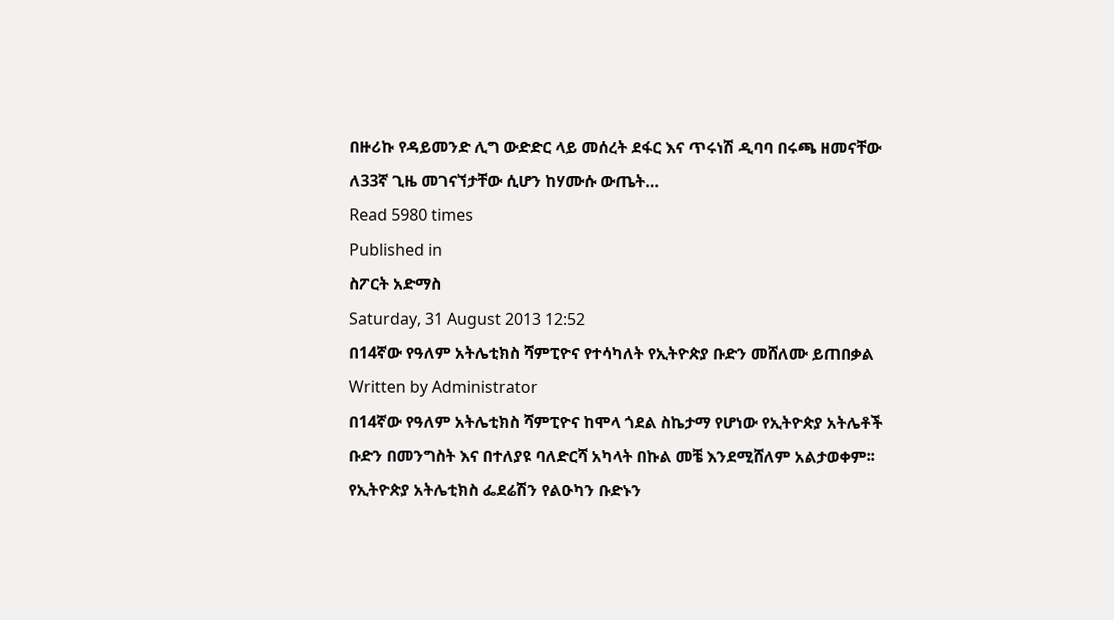በዙሪኩ የዳይመንድ ሊግ ውድድር ላይ መሰረት ደፋር እና ጥሩነሽ ዲባባ በሩጫ ዘመናቸው ለ33ኛ ጊዜ መገናኘታቸው ሲሆን ከሃሙሱ ውጤት…
Read 5980 times
Published in
ስፖርት አድማስ
Saturday, 31 August 2013 12:52
በ14ኛው የዓለም አትሌቲክስ ሻምፒዮና የተሳካለት የኢትዮጵያ ቡድን መሸለሙ ይጠበቃል
Written by Administrator
በ14ኛው የዓለም አትሌቲክስ ሻምፒዮና ከሞላ ጎደል ስኬታማ የሆነው የኢትዮጵያ አትሌቶች ቡድን በመንግስት እና በተለያዩ ባለድርሻ አካላት በኩል መቼ እንደሚሸለም አልታወቀም፡፡ የኢትዮጵያ አትሌቲክስ ፌደሬሽን የልዑካን ቡድኑን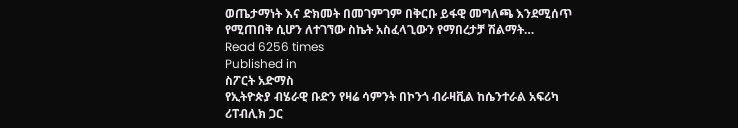ወጤታማነት እና ድክመት በመገምገም በቅርቡ ይፋዊ መግለጫ እንደሚሰጥ የሚጠበቅ ሲሆን ለተገኘው ስኬት አስፈላጊውን የማበረታቻ ሽልማት…
Read 6256 times
Published in
ስፖርት አድማስ
የኢትዮጵያ ብሄራዊ ቡድን የዛሬ ሳምንት በኮንጎ ብራዛቪል ከሴንተራል አፍሪካ ሪፐብሊክ ጋር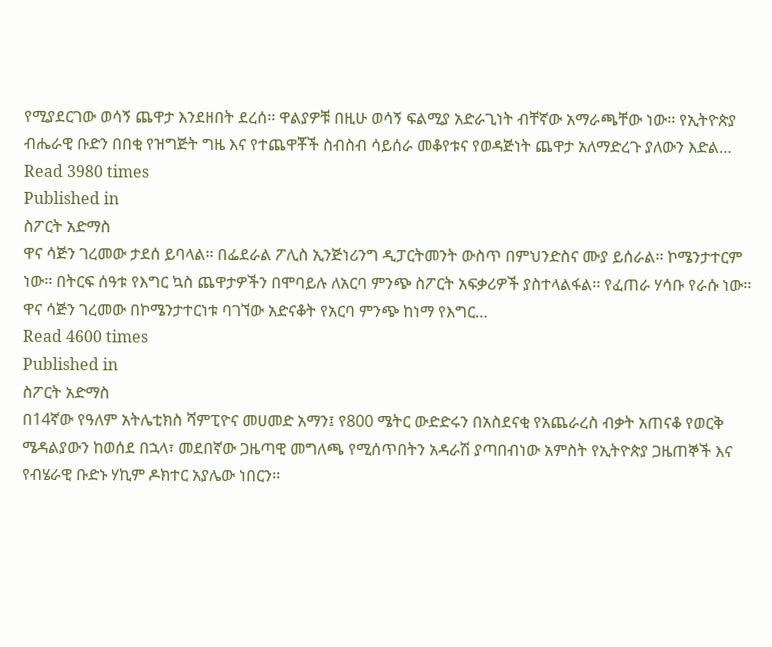የሚያደርገው ወሳኝ ጨዋታ እንደዘበት ደረሰ፡፡ ዋልያዎቹ በዚሁ ወሳኝ ፍልሚያ አድራጊነት ብቸኛው አማራጫቸው ነው፡፡ የኢትዮጵያ ብሔራዊ ቡድን በበቂ የዝግጅት ግዜ እና የተጨዋቾች ስብስብ ሳይሰራ መቆየቱና የወዳጅነት ጨዋታ አለማድረጉ ያለውን እድል…
Read 3980 times
Published in
ስፖርት አድማስ
ዋና ሳጅን ገረመው ታደሰ ይባላል፡፡ በፌደራል ፖሊስ ኢንጅነሪንግ ዲፓርትመንት ውስጥ በምህንድስና ሙያ ይሰራል፡፡ ኮሜንታተርም ነው፡፡ በትርፍ ሰዓቱ የእግር ኳስ ጨዋታዎችን በሞባይሉ ለአርባ ምንጭ ስፖርት አፍቃሪዎች ያስተላልፋል፡፡ የፈጠራ ሃሳቡ የራሱ ነው፡፡ ዋና ሳጅን ገረመው በኮሜንታተርነቱ ባገኘው አድናቆት የአርባ ምንጭ ከነማ የእግር…
Read 4600 times
Published in
ስፖርት አድማስ
በ14ኛው የዓለም አትሌቲክስ ሻምፒዮና መሀመድ አማን፤ የ800 ሜትር ውድድሩን በአስደናቂ የአጨራረስ ብቃት አጠናቆ የወርቅ ሜዳልያውን ከወሰደ በኋላ፣ መደበኛው ጋዜጣዊ መግለጫ የሚሰጥበትን አዳራሽ ያጣበብነው አምስት የኢትዮጵያ ጋዜጠኞች እና የብሄራዊ ቡድኑ ሃኪም ዶክተር አያሌው ነበርን፡፡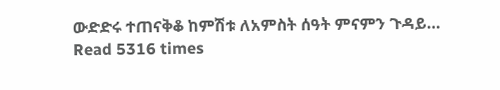ውድድሩ ተጠናቅቆ ከምሽቱ ለአምስት ሰዓት ምናምን ጉዳይ…
Read 5316 times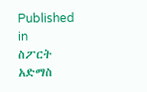Published in
ስፖርት አድማስ